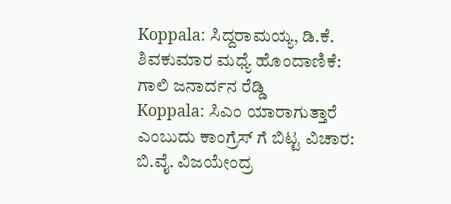Koppala: ಸಿದ್ದರಾಮಯ್ಯ, ಡಿ.ಕೆ. ಶಿವಕುಮಾರ ಮಧ್ಯೆ ಹೊಂದಾಣಿಕೆ: ಗಾಲಿ ಜನಾರ್ದನ ರೆಡ್ಡಿ
Koppala: ಸಿಎಂ ಯಾರಾಗುತ್ತಾರೆ ಎಂಬುದು ಕಾಂಗ್ರೆಸ್ ಗೆ ಬಿಟ್ಟ ವಿಚಾರ: ಬಿ.ವೈ. ವಿಜಯೇಂದ್ರ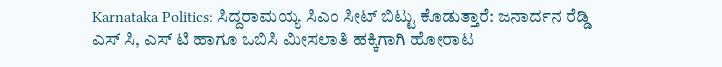Karnataka Politics: ಸಿದ್ದರಾಮಯ್ಯ ಸಿಎಂ ಸೀಟ್ ಬಿಟ್ಟು ಕೊಡುತ್ತಾರೆ: ಜನಾರ್ದನ ರೆಡ್ಡಿ
ಎಸ್ ಸಿ, ಎಸ್ ಟಿ ಹಾಗೂ ಒಬಿಸಿ ಮೀಸಲಾತಿ ಹಕ್ಕಿಗಾಗಿ ಹೋರಾಟ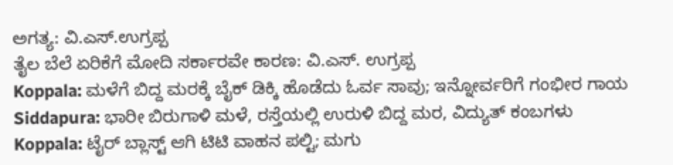ಅಗತ್ಯ: ವಿ.ಎಸ್.ಉಗ್ರಪ್ಪ
ತೈಲ ಬೆಲೆ ಏರಿಕೆಗೆ ಮೋದಿ ಸರ್ಕಾರವೇ ಕಾರಣ: ವಿ.ಎಸ್. ಉಗ್ರಪ್ಪ
Koppala: ಮಳೆಗೆ ಬಿದ್ದ ಮರಕ್ಕೆ ಬೈಕ್ ಡಿಕ್ಕಿ ಹೊಡೆದು ಓರ್ವ ಸಾವು; ಇನ್ನೋರ್ವರಿಗೆ ಗಂಭೀರ ಗಾಯ
Siddapura: ಭಾರೀ ಬಿರುಗಾಳಿ ಮಳೆ, ರಸ್ತೆಯಲ್ಲಿ ಉರುಳಿ ಬಿದ್ದ ಮರ, ವಿದ್ಯುತ್ ಕಂಬಗಳು
Koppala: ಟೈರ್ ಬ್ಲಾಸ್ಟ್ ಆಗಿ ಟಿಟಿ ವಾಹನ ಪಲ್ಟಿ; ಮಗು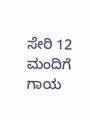ಸೇರಿ 12 ಮಂದಿಗೆ ಗಾಯ